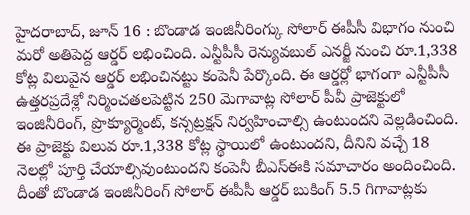హైదరాబాద్, జూన్ 16 : బొండాడ ఇంజినీరింగ్కు సోలార్ ఈపీసీ విభాగం నుంచి మరో అతిపెద్ద ఆర్డర్ లభించింది. ఎన్టీపీసీ రెన్యువబుల్ ఎనర్జీ నుంచి రూ.1,338 కోట్ల విలువైన ఆర్డర్ లభించినట్టు కంపెనీ పేర్కొంది. ఈ ఆర్డర్లో భాగంగా ఎన్టీపీసీ ఉత్తరప్రదేశ్లో నిర్మించతలపెట్టిన 250 మెగావాట్ల సోలార్ పీవీ ప్రాజెక్టులో ఇంజినీరింగ్, ప్రొక్యూర్మెంట్, కన్సట్రక్షన్ నిర్వహించాల్సి ఉంటుందని వెల్లడించింది.
ఈ ప్రాజెక్టు విలువ రూ.1,338 కోట్ల స్థాయిలో ఉంటుందని, దీనిని వచ్చే 18 నెలల్లో పూర్తి చేయాల్సివుంటుందని కంపెనీ బీఎస్ఈకి సమాచారం అందించింది. దీంతో బొండాడ ఇంజినీరింగ్ సోలార్ ఈపీసీ ఆర్డర్ బుకింగ్ 5.5 గిగావాట్లకు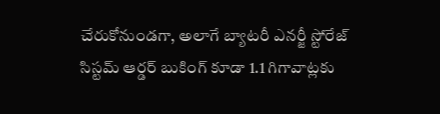చేరుకోనుండగా, అలాగే బ్యాటరీ ఎనర్జీ స్టోరేజ్ సిస్టమ్ ఆర్డర్ బుకింగ్ కూడా 1.1 గిగావాట్లకు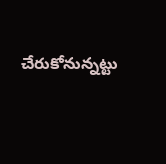చేరుకోనున్నట్టు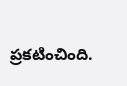ప్రకటించింది.